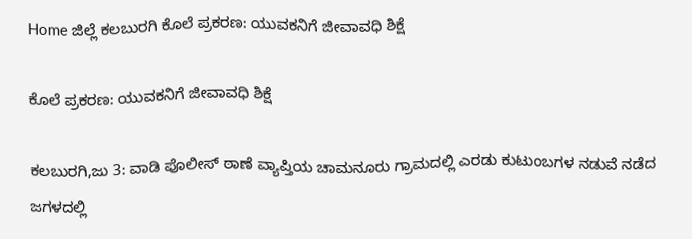Home ಜಿಲ್ಲೆ ಕಲಬುರಗಿ ಕೊಲೆ ಪ್ರಕರಣ: ಯುವಕನಿಗೆ ಜೀವಾವಧಿ ಶಿಕ್ಷೆ

ಕೊಲೆ ಪ್ರಕರಣ: ಯುವಕನಿಗೆ ಜೀವಾವಧಿ ಶಿಕ್ಷೆ

ಕಲಬುರಗಿ,ಜು 3: ವಾಡಿ ಪೊಲೀಸ್ ಠಾಣೆ ವ್ಯಾಪ್ತಿಯ ಚಾಮನೂರು ಗ್ರಾಮದಲ್ಲಿ ಎರಡು ಕುಟುಂಬಗಳ ನಡುವೆ ನಡೆದ ಜಗಳದಲ್ಲಿ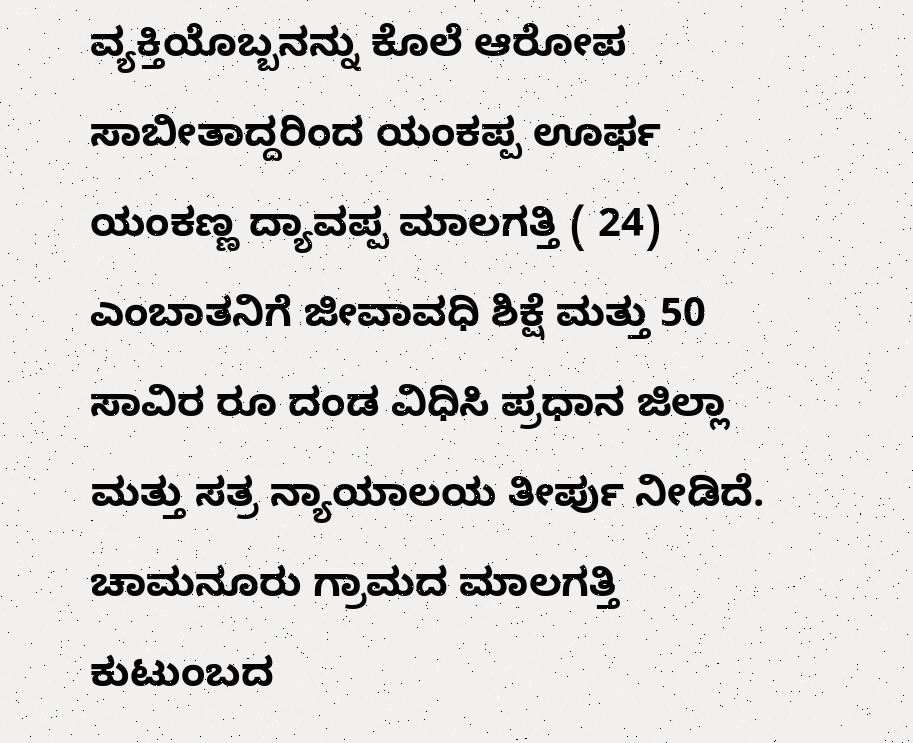ವ್ಯಕ್ತಿಯೊಬ್ಬನನ್ನು ಕೊಲೆ ಆರೋಪ ಸಾಬೀತಾದ್ದರಿಂದ ಯಂಕಪ್ಪ ಊರ್ಫ ಯಂಕಣ್ಣ ದ್ಯಾವಪ್ಪ ಮಾಲಗತ್ತಿ ( 24) ಎಂಬಾತನಿಗೆ ಜೀವಾವಧಿ ಶಿಕ್ಷೆ ಮತ್ತು 50 ಸಾವಿರ ರೂ ದಂಡ ವಿಧಿಸಿ ಪ್ರಧಾನ ಜಿಲ್ಲಾ ಮತ್ತು ಸತ್ರ ನ್ಯಾಯಾಲಯ ತೀರ್ಪು ನೀಡಿದೆ.
ಚಾಮನೂರು ಗ್ರಾಮದ ಮಾಲಗತ್ತಿ ಕುಟುಂಬದ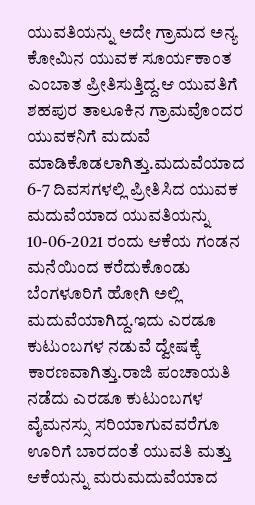ಯುವತಿಯನ್ನು ಅದೇ ಗ್ರಾಮದ ಅನ್ಯ ಕೋಮಿನ ಯುವಕ ಸೂರ್ಯಕಾಂತ ಎಂಬಾತ ಪ್ರೀತಿಸುತ್ತಿದ್ದ.ಆ ಯುವತಿಗೆ ಶಹಪುರ ತಾಲೂಕಿನ ಗ್ರಾಮವೊಂದರ ಯುವಕನಿಗೆ ಮದುವೆ ಮಾಡಿಕೊಡಲಾಗಿತ್ತು.ಮದುವೆಯಾದ 6-7 ದಿವಸಗಳಲ್ಲಿ ಪ್ರೀತಿಸಿದ ಯುವಕ ಮದುವೆಯಾದ ಯುವತಿಯನ್ನು 10-06-2021 ರಂದು ಆಕೆಯ ಗಂಡನ ಮನೆಯಿಂದ ಕರೆದುಕೊಂಡು ಬೆಂಗಳೂರಿಗೆ ಹೋಗಿ ಅಲ್ಲಿ ಮದುವೆಯಾಗಿದ್ದ.ಇದು ಎರಡೂ ಕುಟುಂಬಗಳ ನಡುವೆ ದ್ವೇಷಕ್ಕೆ ಕಾರಣವಾಗಿತ್ತು.ರಾಜಿ ಪಂಚಾಯತಿ ನಡೆದು ಎರಡೂ ಕುಟುಂಬಗಳ ವೈಮನಸ್ಸು ಸರಿಯಾಗುವವರೆಗೂ ಊರಿಗೆ ಬಾರದಂತೆ ಯುವತಿ ಮತ್ತು ಆಕೆಯನ್ನು ಮರುಮದುವೆಯಾದ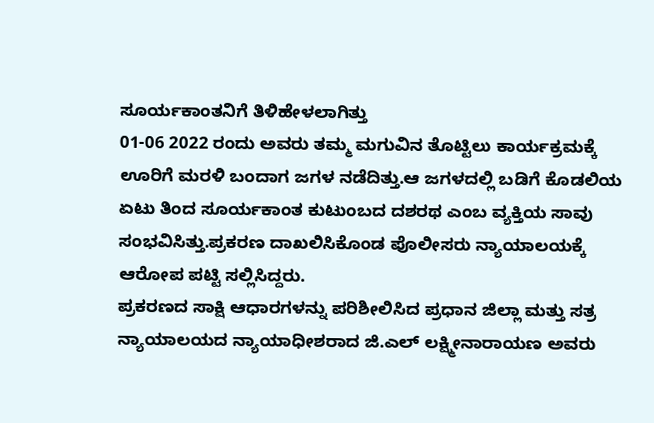ಸೂರ್ಯಕಾಂತನಿಗೆ ತಿಳಿಹೇಳಲಾಗಿತ್ತು
01-06 2022 ರಂದು ಅವರು ತಮ್ಮ ಮಗುವಿನ ತೊಟ್ಟಿಲು ಕಾರ್ಯಕ್ರಮಕ್ಕೆ ಊರಿಗೆ ಮರಳಿ ಬಂದಾಗ ಜಗಳ ನಡೆದಿತ್ತು.ಆ ಜಗಳದಲ್ಲಿ ಬಡಿಗೆ ಕೊಡಲಿಯ ಏಟು ತಿಂದ ಸೂರ್ಯಕಾಂತ ಕುಟುಂಬದ ದಶರಥ ಎಂಬ ವ್ಯಕ್ತಿಯ ಸಾವು ಸಂಭವಿಸಿತ್ತು.ಪ್ರಕರಣ ದಾಖಲಿಸಿಕೊಂಡ ಪೊಲೀಸರು ನ್ಯಾಯಾಲಯಕ್ಕೆ ಆರೋಪ ಪಟ್ಟಿ ಸಲ್ಲಿಸಿದ್ದರು.
ಪ್ರಕರಣದ ಸಾಕ್ಷಿ ಆಧಾರಗಳನ್ನು ಪರಿಶೀಲಿಸಿದ ಪ್ರಧಾನ ಜಿಲ್ಲಾ ಮತ್ತು ಸತ್ರ ನ್ಯಾಯಾಲಯದ ನ್ಯಾಯಾಧೀಶರಾದ ಜಿ.ಎಲ್ ಲಕ್ಷ್ಮೀನಾರಾಯಣ ಅವರು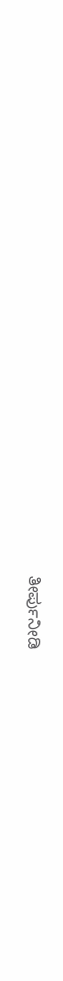ತೀರ್ಪುನೀಡಿ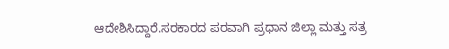ಆದೇಶಿಸಿದ್ದಾರೆ.ಸರಕಾರದ ಪರವಾಗಿ ಪ್ರಧಾನ ಜಿಲ್ಲಾ ಮತ್ತು ಸತ್ರ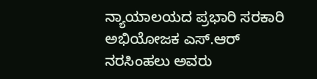ನ್ಯಾಯಾಲಯದ ಪ್ರಭಾರಿ ಸರಕಾರಿ ಅಭಿಯೋಜಕ ಎಸ್.ಆರ್ ನರಸಿಂಹಲು ಅವರು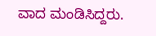ವಾದ ಮಂಡಿಸಿದ್ದರು.